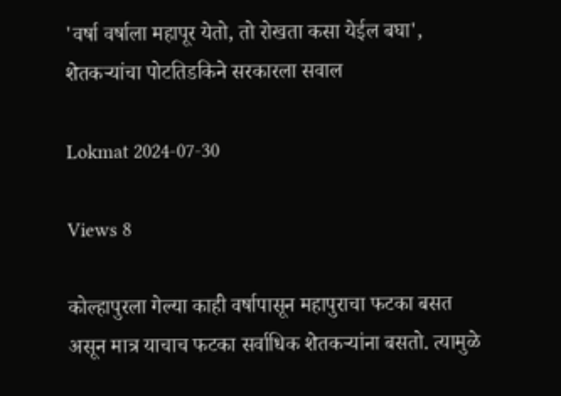'वर्षा वर्षाला महापूर येतो, तो रोखता कसा येईल बघा', शेतकऱ्यांचा पोटतिडकिने सरकारला सवाल

Lokmat 2024-07-30

Views 8

कोल्हापुरला गेल्या काही वर्षापासून महापुराचा फटका बसत असून मात्र याचाच फटका सर्वाधिक शेतकऱ्यांना बसतो. त्यामुळे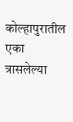कोल्हापुरातील एका त्रासलेल्या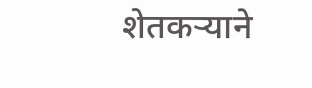शेतकऱ्याने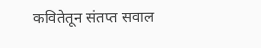कवितेतून संतप्त सवाल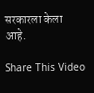सरकारला केला आहे.

Share This Video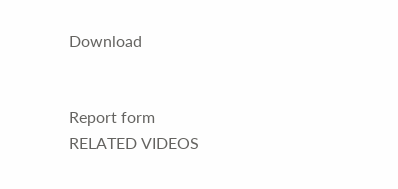Download


Report form
RELATED VIDEOS